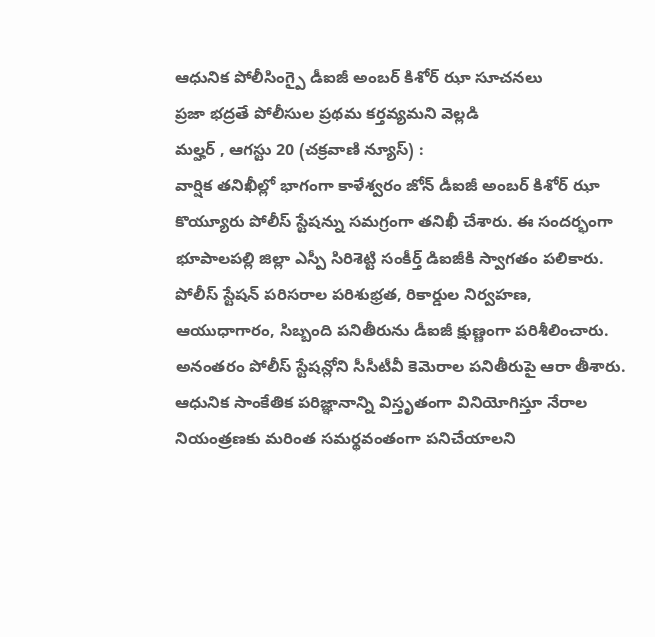ఆధునిక పోలీసింగ్పై డీఐజీ అంబర్ కిశోర్ ఝా సూచనలు
ప్రజా భద్రతే పోలీసుల ప్రథమ కర్తవ్యమని వెల్లడి
మల్హర్ , ఆగస్టు 20 (చక్రవాణి న్యూస్) :
వార్షిక తనిఖీల్లో భాగంగా కాళేశ్వరం జోన్ డీఐజీ అంబర్ కిశోర్ ఝా కొయ్యూరు పోలీస్ స్టేషన్ను సమగ్రంగా తనిఖీ చేశారు. ఈ సందర్భంగా భూపాలపల్లి జిల్లా ఎస్పీ సిరిశెట్టి సంకీర్త్ డిఐజీకి స్వాగతం పలికారు.
పోలీస్ స్టేషన్ పరిసరాల పరిశుభ్రత, రికార్డుల నిర్వహణ, ఆయుధాగారం, సిబ్బంది పనితీరును డీఐజీ క్షుణ్ణంగా పరిశీలించారు. అనంతరం పోలీస్ స్టేషన్లోని సీసీటీవీ కెమెరాల పనితీరుపై ఆరా తీశారు. ఆధునిక సాంకేతిక పరిజ్ఞానాన్ని విస్తృతంగా వినియోగిస్తూ నేరాల నియంత్రణకు మరింత సమర్థవంతంగా పనిచేయాలని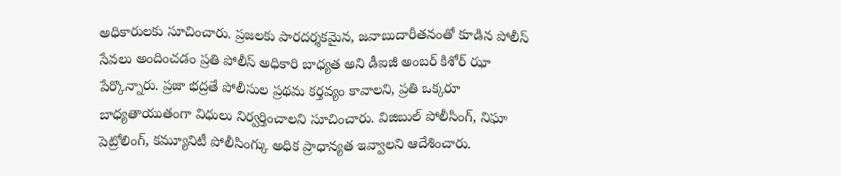అధికారులకు సూచించారు. ప్రజలకు పారదర్శకమైన, జవాబుదారీతనంతో కూడిన పోలీస్ సేవలు అందించడం ప్రతి పోలీస్ అధికారి బాధ్యత అని డీఐజీ అంబర్ కిశోర్ ఝా పేర్కొన్నారు. ప్రజా భద్రతే పోలీసుల ప్రథమ కర్తవ్యం కావాలని, ప్రతి ఒక్కరూ బాధ్యతాయుతంగా విధులు నిర్వర్తించాలని సూచించారు. విజిబుల్ పోలీసింగ్, నిఘా పెట్రోలింగ్, కమ్యూనిటీ పోలీసింగ్కు అధిక ప్రాధాన్యత ఇవ్వాలని ఆదేశించారు.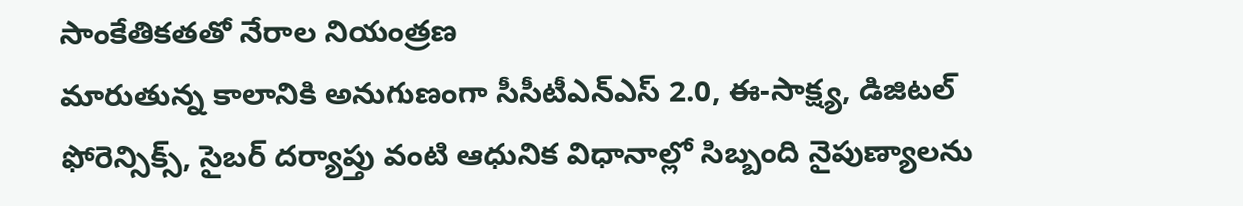సాంకేతికతతో నేరాల నియంత్రణ
మారుతున్న కాలానికి అనుగుణంగా సీసీటీఎన్ఎస్ 2.0, ఈ-సాక్ష్య, డిజిటల్ ఫోరెన్సిక్స్, సైబర్ దర్యాప్తు వంటి ఆధునిక విధానాల్లో సిబ్బంది నైపుణ్యాలను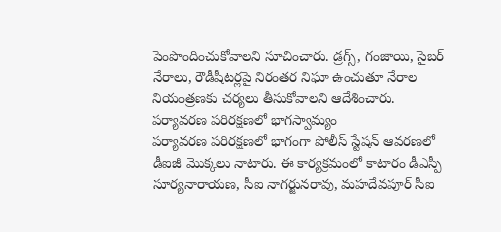పెంపొందించుకోవాలని సూచించారు. డ్రగ్స్, గంజాయి, సైబర్ నేరాలు, రౌడీషీటర్లపై నిరంతర నిఘా ఉంచుతూ నేరాల నియంత్రణకు చర్యలు తీసుకోవాలని ఆదేశించారు.
పర్యావరణ పరిరక్షణలో భాగస్వామ్యం
పర్యావరణ పరిరక్షణలో భాగంగా పోలీస్ స్టేషన్ ఆవరణలో డీఐజీ మొక్కలు నాటారు. ఈ కార్యక్రమంలో కాటారం డీఎస్పీ సూర్యనారాయణ, సీఐ నాగర్జునరావు, మహదేవపూర్ సీఐ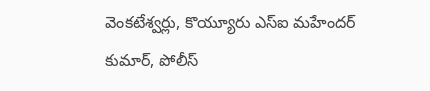వెంకటేశ్వర్లు, కొయ్యూరు ఎస్ఐ మహేందర్ కుమార్, పోలీస్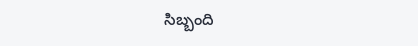సిబ్బంది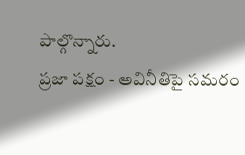పాల్గొన్నారు.
ప్రజా పక్షం - అవినీతిపై సమరం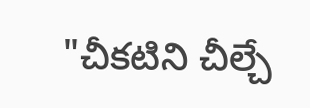"చీకటిని చీల్చే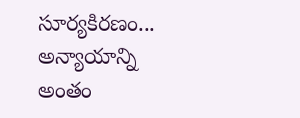సూర్యకిరణం...
అన్యాయాన్ని అంతం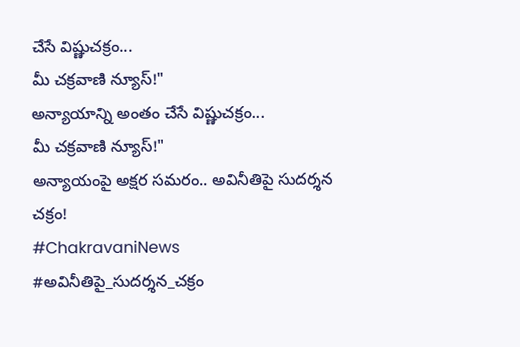చేసే విష్ణుచక్రం...
మీ చక్రవాణి న్యూస్!"
అన్యాయాన్ని అంతం చేసే విష్ణుచక్రం...
మీ చక్రవాణి న్యూస్!"
అన్యాయంపై అక్షర సమరం.. అవినీతిపై సుదర్శన చక్రం!
#ChakravaniNews
#అవినీతిపై_సుదర్శన_చక్రం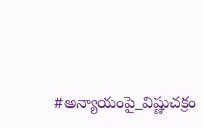#అన్యాయంపై_విష్ణుచక్రం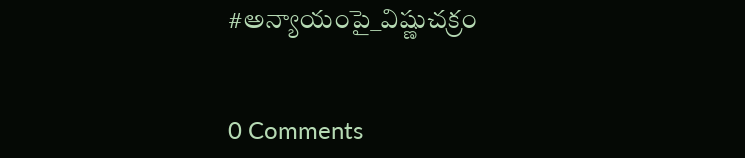#అన్యాయంపై_విష్ణుచక్రం


0 Comments